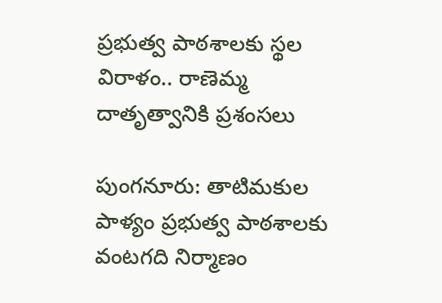ప్రభుత్వ పాఠశాలకు స్థల విరాళం.. రాణెమ్మ దాతృత్వానికి ప్రశంసలు

పుంగనూరు: తాటిమకుల పాళ్యం ప్రభుత్వ పాఠశాలకు వంటగది నిర్మాణం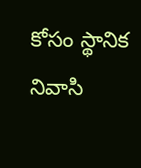కోసం స్థానిక నివాసి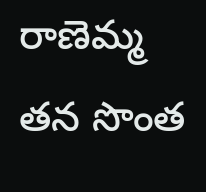రాణెమ్మ తన సొంత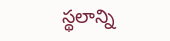స్థలాన్ని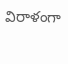విరాళంగా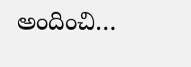అందించి…